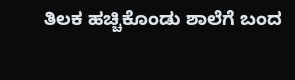ತಿಲಕ ಹಚ್ಚಿಕೊಂಡು ಶಾಲೆಗೆ ಬಂದ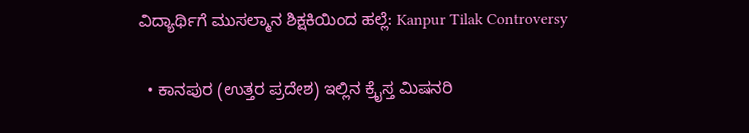ವಿದ್ಯಾರ್ಥಿಗೆ ಮುಸಲ್ಮಾನ ಶಿಕ್ಷಕಿಯಿಂದ ಹಲ್ಲೆ: Kanpur Tilak Controversy

  • ಕಾನಪುರ (ಉತ್ತರ ಪ್ರದೇಶ) ಇಲ್ಲಿನ ಕ್ರೈಸ್ತ ಮಿಷನರಿ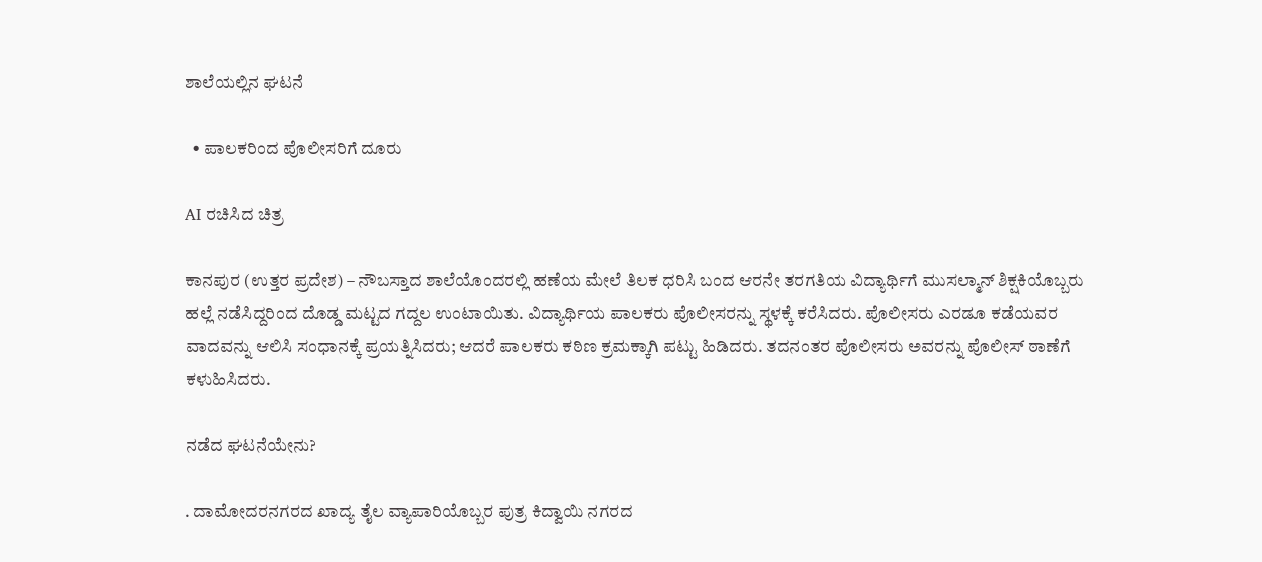ಶಾಲೆಯಲ್ಲಿನ ಘಟನೆ

  • ಪಾಲಕರಿಂದ ಪೊಲೀಸರಿಗೆ ದೂರು

AI ರಚಿಸಿದ ಚಿತ್ರ

ಕಾನಪುರ (ಉತ್ತರ ಪ್ರದೇಶ) – ನೌಬಸ್ತಾದ ಶಾಲೆಯೊಂದರಲ್ಲಿ ಹಣೆಯ ಮೇಲೆ ತಿಲಕ ಧರಿಸಿ ಬಂದ ಆರನೇ ತರಗತಿಯ ವಿದ್ಯಾರ್ಥಿಗೆ ಮುಸಲ್ಮಾನ್ ಶಿಕ್ಷಕಿಯೊಬ್ಬರು ಹಲ್ಲೆ ನಡೆಸಿದ್ದರಿಂದ ದೊಡ್ಡ ಮಟ್ಟದ ಗದ್ದಲ ಉಂಟಾಯಿತು. ವಿದ್ಯಾರ್ಥಿಯ ಪಾಲಕರು ಪೊಲೀಸರನ್ನು ಸ್ಥಳಕ್ಕೆ ಕರೆಸಿದರು. ಪೊಲೀಸರು ಎರಡೂ ಕಡೆಯವರ ವಾದವನ್ನು ಆಲಿಸಿ ಸಂಧಾನಕ್ಕೆ ಪ್ರಯತ್ನಿಸಿದರು; ಆದರೆ ಪಾಲಕರು ಕಠಿಣ ಕ್ರಮಕ್ಕಾಗಿ ಪಟ್ಟು ಹಿಡಿದರು. ತದನಂತರ ಪೊಲೀಸರು ಅವರನ್ನು ಪೊಲೀಸ್ ಠಾಣೆಗೆ ಕಳುಹಿಸಿದರು.

ನಡೆದ ಘಟನೆಯೇನು?

. ದಾಮೋದರನಗರದ ಖಾದ್ಯ ತೈಲ ವ್ಯಾಪಾರಿಯೊಬ್ಬರ ಪುತ್ರ ಕಿದ್ವಾಯಿ ನಗರದ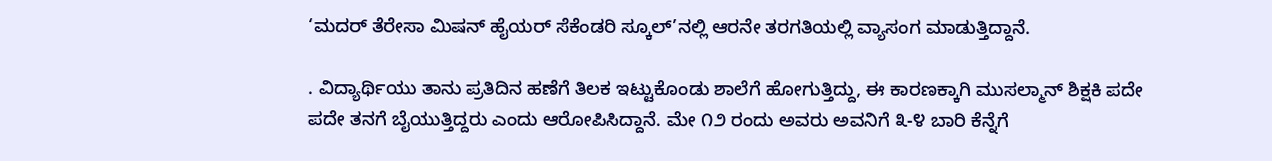‘ಮದರ್ ತೆರೇಸಾ ಮಿಷನ್ ಹೈಯರ್ ಸೆಕೆಂಡರಿ ಸ್ಕೂಲ್’ನಲ್ಲಿ ಆರನೇ ತರಗತಿಯಲ್ಲಿ ವ್ಯಾಸಂಗ ಮಾಡುತ್ತಿದ್ದಾನೆ.

. ವಿದ್ಯಾರ್ಥಿಯು ತಾನು ಪ್ರತಿದಿನ ಹಣೆಗೆ ತಿಲಕ ಇಟ್ಟುಕೊಂಡು ಶಾಲೆಗೆ ಹೋಗುತ್ತಿದ್ದು, ಈ ಕಾರಣಕ್ಕಾಗಿ ಮುಸಲ್ಮಾನ್ ಶಿಕ್ಷಕಿ ಪದೇ ಪದೇ ತನಗೆ ಬೈಯುತ್ತಿದ್ದರು ಎಂದು ಆರೋಪಿಸಿದ್ದಾನೆ. ಮೇ ೧೨ ರಂದು ಅವರು ಅವನಿಗೆ ೩-೪ ಬಾರಿ ಕೆನ್ನೆಗೆ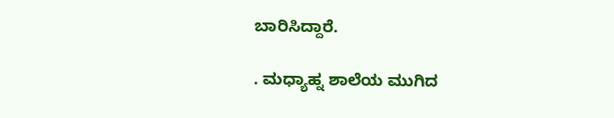ಬಾರಿಸಿದ್ದಾರೆ.

. ಮಧ್ಯಾಹ್ನ ಶಾಲೆಯ ಮುಗಿದ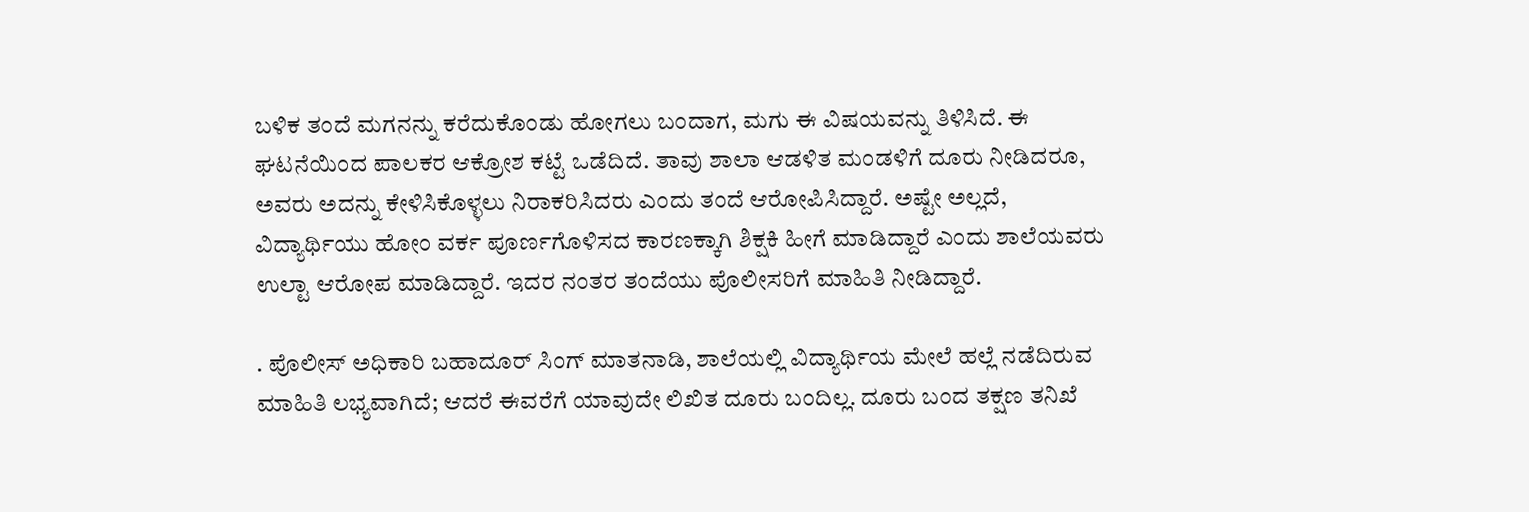ಬಳಿಕ ತಂದೆ ಮಗನನ್ನು ಕರೆದುಕೊಂಡು ಹೋಗಲು ಬಂದಾಗ, ಮಗು ಈ ವಿಷಯವನ್ನು ತಿಳಿಸಿದೆ. ಈ ಘಟನೆಯಿಂದ ಪಾಲಕರ ಆಕ್ರೋಶ ಕಟ್ಟೆ ಒಡೆದಿದೆ. ತಾವು ಶಾಲಾ ಆಡಳಿತ ಮಂಡಳಿಗೆ ದೂರು ನೀಡಿದರೂ, ಅವರು ಅದನ್ನು ಕೇಳಿಸಿಕೊಳ್ಳಲು ನಿರಾಕರಿಸಿದರು ಎಂದು ತಂದೆ ಆರೋಪಿಸಿದ್ದಾರೆ. ಅಷ್ಟೇ ಅಲ್ಲದೆ, ವಿದ್ಯಾರ್ಥಿಯು ಹೋಂ ವರ್ಕ ಪೂರ್ಣಗೊಳಿಸದ ಕಾರಣಕ್ಕಾಗಿ ಶಿಕ್ಷಕಿ ಹೀಗೆ ಮಾಡಿದ್ದಾರೆ ಎಂದು ಶಾಲೆಯವರು ಉಲ್ಟಾ ಆರೋಪ ಮಾಡಿದ್ದಾರೆ. ಇದರ ನಂತರ ತಂದೆಯು ಪೊಲೀಸರಿಗೆ ಮಾಹಿತಿ ನೀಡಿದ್ದಾರೆ.

. ಪೊಲೀಸ್ ಅಧಿಕಾರಿ ಬಹಾದೂರ್ ಸಿಂಗ್ ಮಾತನಾಡಿ, ಶಾಲೆಯಲ್ಲಿ ವಿದ್ಯಾರ್ಥಿಯ ಮೇಲೆ ಹಲ್ಲೆ ನಡೆದಿರುವ ಮಾಹಿತಿ ಲಭ್ಯವಾಗಿದೆ; ಆದರೆ ಈವರೆಗೆ ಯಾವುದೇ ಲಿಖಿತ ದೂರು ಬಂದಿಲ್ಲ. ದೂರು ಬಂದ ತಕ್ಷಣ ತನಿಖೆ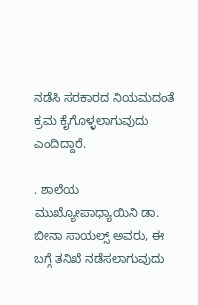ನಡೆಸಿ ಸರಕಾರದ ನಿಯಮದಂತೆ ಕ್ರಮ ಕೈಗೊಳ್ಳಲಾಗುವುದು ಎಂದಿದ್ದಾರೆ.

. ಶಾಲೆಯ ಮುಖ್ಯೋಪಾಧ್ಯಾಯಿನಿ ಡಾ. ಬೀನಾ ಸಾಯಲ್ಸ್ ಅವರು, ಈ ಬಗ್ಗೆ ತನಿಖೆ ನಡೆಸಲಾಗುವುದು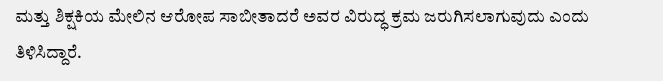ಮತ್ತು ಶಿಕ್ಷಕಿಯ ಮೇಲಿನ ಆರೋಪ ಸಾಬೀತಾದರೆ ಅವರ ವಿರುದ್ಧ ಕ್ರಮ ಜರುಗಿಸಲಾಗುವುದು ಎಂದು ತಿಳಿಸಿದ್ದಾರೆ.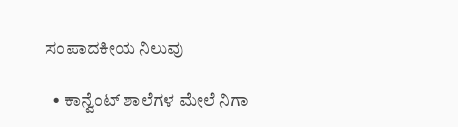ಸಂಪಾದಕೀಯ ನಿಲುವು

  • ಕಾನ್ವೆಂಟ್ ಶಾಲೆಗಳ ಮೇಲೆ ನಿಗಾ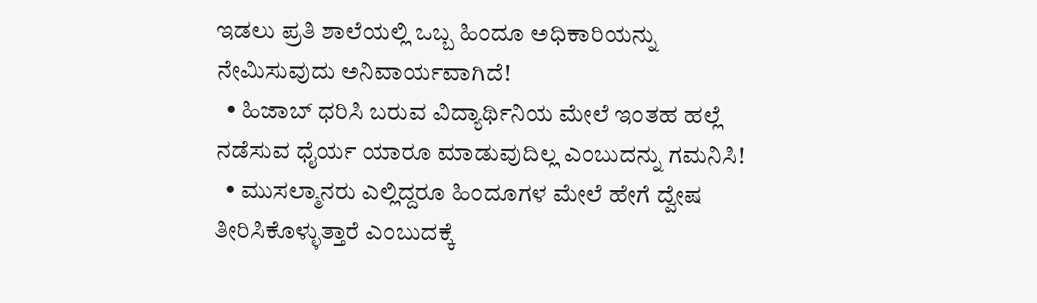ಇಡಲು ಪ್ರತಿ ಶಾಲೆಯಲ್ಲಿ ಒಬ್ಬ ಹಿಂದೂ ಅಧಿಕಾರಿಯನ್ನು ನೇಮಿಸುವುದು ಅನಿವಾರ್ಯವಾಗಿದೆ!
  • ಹಿಜಾಬ್ ಧರಿಸಿ ಬರುವ ವಿದ್ಯಾರ್ಥಿನಿಯ ಮೇಲೆ ಇಂತಹ ಹಲ್ಲೆ ನಡೆಸುವ ಧೈರ್ಯ ಯಾರೂ ಮಾಡುವುದಿಲ್ಲ ಎಂಬುದನ್ನು ಗಮನಿಸಿ!
  • ಮುಸಲ್ಮಾನರು ಎಲ್ಲಿದ್ದರೂ ಹಿಂದೂಗಳ ಮೇಲೆ ಹೇಗೆ ದ್ವೇಷ ತೀರಿಸಿಕೊಳ್ಳುತ್ತಾರೆ ಎಂಬುದಕ್ಕೆ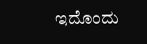ಇದೊಂದು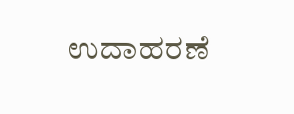ಉದಾಹರಣೆ